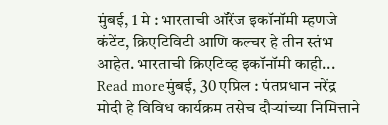मुंबई, 1 मे : भारताची ऑरेंज इकॉनॉमी म्हणजे कंटेंट, क्रिएटिविटी आणि कल्चर हे तीन स्तंभ आहेत. भारताची क्रिएटिव्ह इकॉनॉमी काही...
Read moreमुंबई, 30 एप्रिल : पंतप्रधान नरेंद्र मोदी हे विविध कार्यक्रम तसेच दौऱ्यांच्या निमित्ताने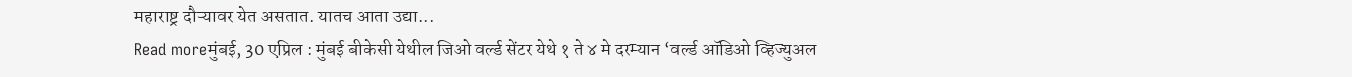महाराष्ट्र दौऱ्यावर येत असतात. यातच आता उद्या...
Read moreमुंबई, 30 एप्रिल : मुंबई बीकेसी येथील जिओ वर्ल्ड सेंटर येथे १ ते ४ मे दरम्यान ‘वर्ल्ड ऑडिओ व्हिज्युअल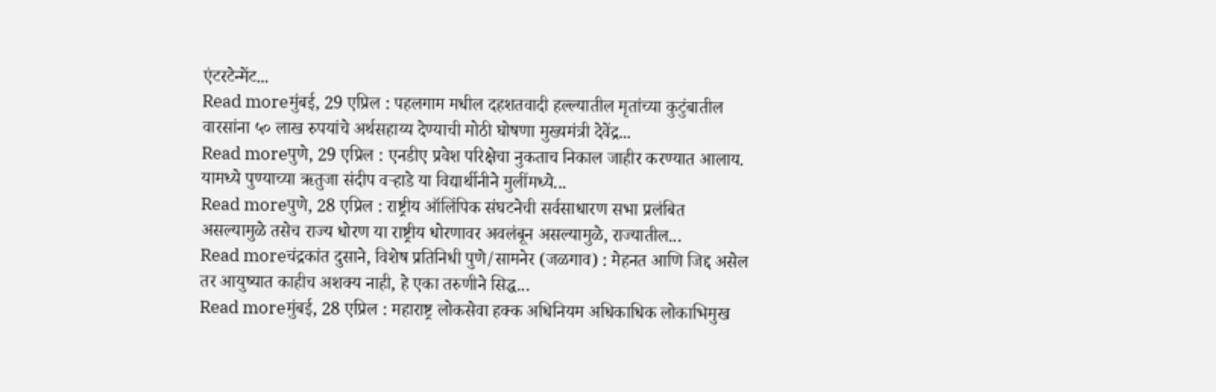एंटरटेन्मेंट...
Read moreमुंबई, 29 एप्रिल : पहलगाम मधील दहशतवादी हल्ल्यातील मृतांच्या कुटुंबातील वारसांना ५० लाख रुपयांचे अर्थसहाय्य देण्याची मोठी घोषणा मुख्यमंत्री देवेंद्र...
Read moreपुणे, 29 एप्रिल : एनडीए प्रवेश परिक्षेचा नुकताच निकाल जाहीर करण्यात आलाय. यामध्ये पुण्याच्या ऋतुजा संदीप वऱ्हाडे या विद्यार्थीनीने मुलींमध्ये...
Read moreपुणे, 28 एप्रिल : राष्ट्रीय ऑलिंपिक संघटनेची सर्वसाधारण सभा प्रलंबित असल्यामुळे तसेच राज्य धोरण या राष्ट्रीय धोरणावर अवलंबून असल्यामुळे, राज्यातील...
Read moreचंद्रकांत दुसाने, विशेष प्रतिनिधी पुणे/सामनेर (जळगाव) : मेहनत आणि जिद्द असेल तर आयुष्यात काहीच अशक्य नाही, हे एका तरुणीने सिद्ध...
Read moreमुंबई, 28 एप्रिल : महाराष्ट्र लोकसेवा हक्क अधिनियम अधिकाधिक लोकाभिमुख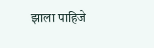झाला पाहिजे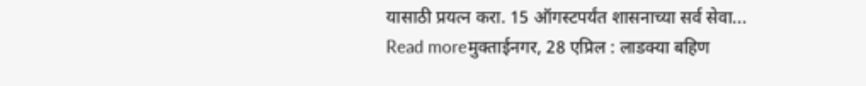यासाठी प्रयत्न करा. 15 ऑगस्टपर्यंत शासनाच्या सर्व सेवा...
Read moreमुक्ताईनगर, 28 एप्रिल : लाडक्या बहिण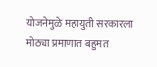योजनेमुळे महायुती सरकारला मोठ्या प्रमाणात बहुमत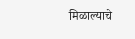मिळाल्याचे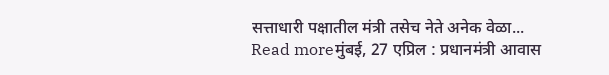सत्ताधारी पक्षातील मंत्री तसेच नेते अनेक वेळा...
Read moreमुंबई, 27 एप्रिल : प्रधानमंत्री आवास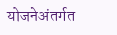योजनेअंतर्गत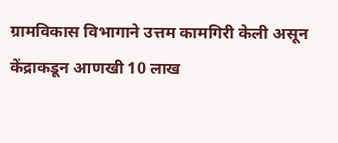ग्रामविकास विभागाने उत्तम कामगिरी केली असून केंद्राकडून आणखी 10 लाख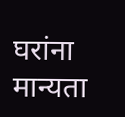घरांना मान्यता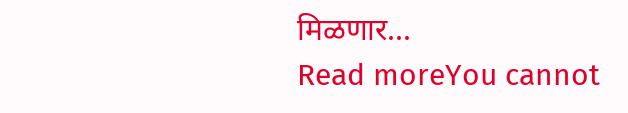मिळणार...
Read moreYou cannot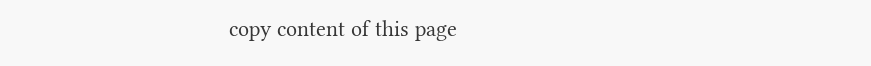copy content of this page